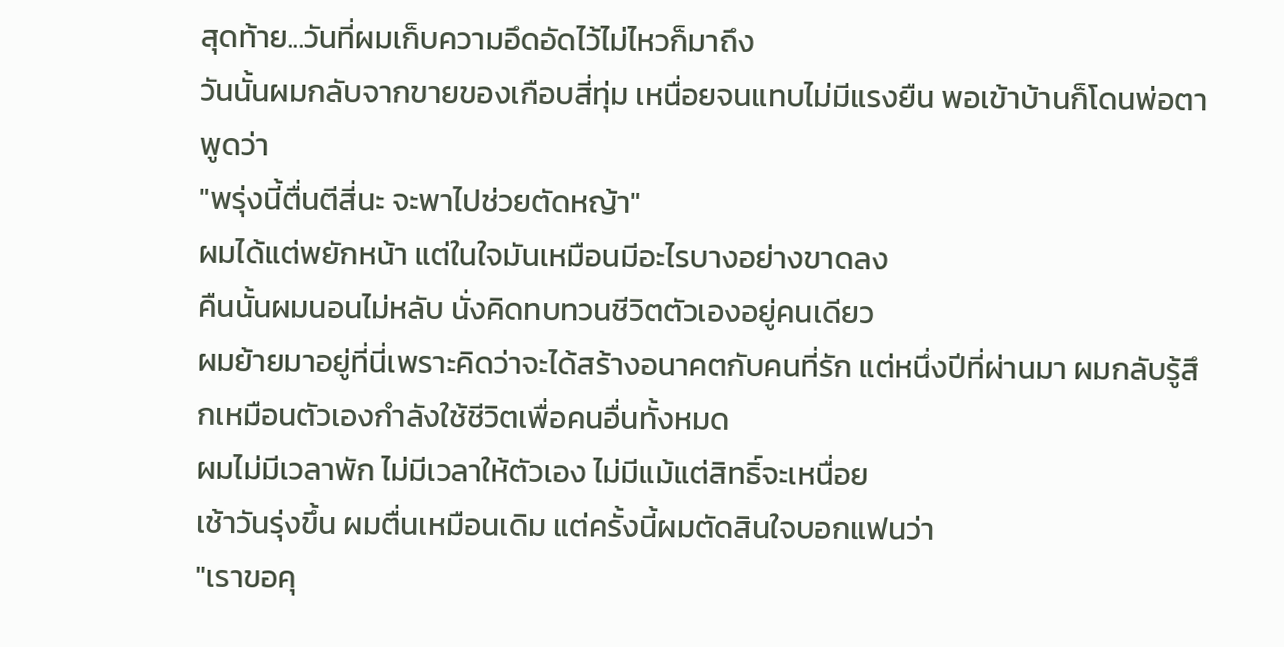สุดท้าย...วันที่ผมเก็บความอึดอัดไว้ไม่ไหวก็มาถึง
วันนั้นผมกลับจากขายของเกือบสี่ทุ่ม เหนื่อยจนแทบไม่มีแรงยืน พอเข้าบ้านก็โดนพ่อตาพูดว่า
"พรุ่งนี้ตื่นตีสี่นะ จะพาไปช่วยตัดหญ้า"
ผมได้แต่พยักหน้า แต่ในใจมันเหมือนมีอะไรบางอย่างขาดลง
คืนนั้นผมนอนไม่หลับ นั่งคิดทบทวนชีวิตตัวเองอยู่คนเดียว
ผมย้ายมาอยู่ที่นี่เพราะคิดว่าจะได้สร้างอนาคตกับคนที่รัก แต่หนึ่งปีที่ผ่านมา ผมกลับรู้สึกเหมือนตัวเองกำลังใช้ชีวิตเพื่อคนอื่นทั้งหมด
ผมไม่มีเวลาพัก ไม่มีเวลาให้ตัวเอง ไม่มีแม้แต่สิทธิ์จะเหนื่อย
เช้าวันรุ่งขึ้น ผมตื่นเหมือนเดิม แต่ครั้งนี้ผมตัดสินใจบอกแฟนว่า
"เราขอคุ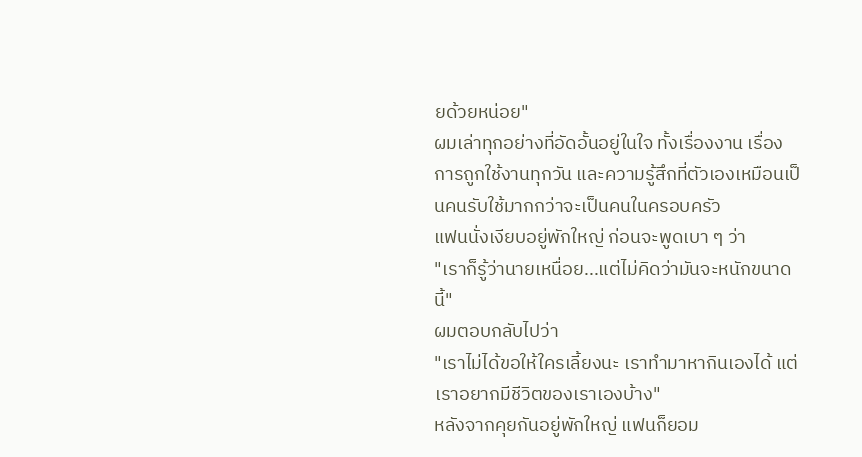ยด้วยหน่อย"
ผมเล่าทุกอย่างที่อัดอั้นอยู่ในใจ ทั้งเรื่องงาน เรื่องการถูกใช้งานทุกวัน และความรู้สึกที่ตัวเองเหมือนเป็นคนรับใช้มากกว่าจะเป็นคนในครอบครัว
แฟนนั่งเงียบอยู่พักใหญ่ ก่อนจะพูดเบา ๆ ว่า
"เราก็รู้ว่านายเหนื่อย...แต่ไม่คิดว่ามันจะหนักขนาดนี้"
ผมตอบกลับไปว่า
"เราไม่ได้ขอให้ใครเลี้ยงนะ เราทำมาหากินเองได้ แต่เราอยากมีชีวิตของเราเองบ้าง"
หลังจากคุยกันอยู่พักใหญ่ แฟนก็ยอม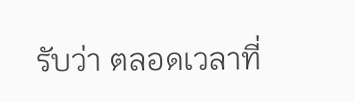รับว่า ตลอดเวลาที่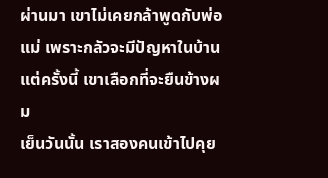ผ่านมา เขาไม่เคยกล้าพูดกับพ่อแม่ เพราะกลัวจะมีปัญหาในบ้าน
แต่ครั้งนี้ เขาเลือกที่จะยืนข้างผม
เย็นวันนั้น เราสองคนเข้าไปคุย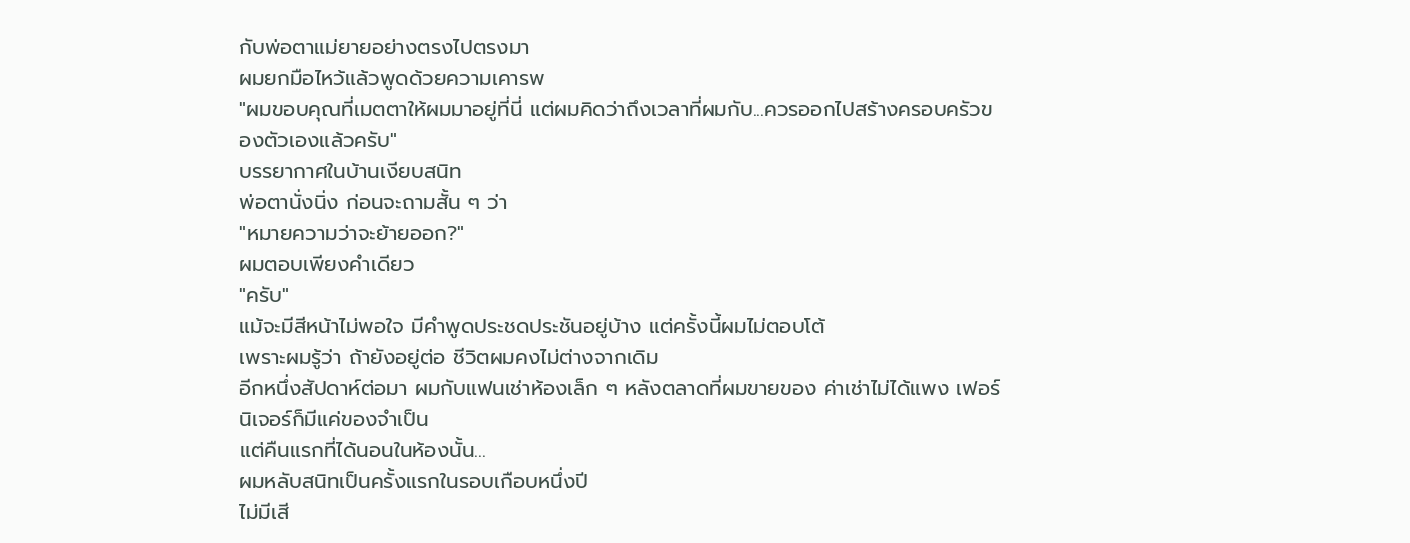กับพ่อตาแม่ยายอย่างตรงไปตรงมา
ผมยกมือไหว้แล้วพูดด้วยความเคารพ
"ผมขอบคุณที่เมตตาให้ผมมาอยู่ที่นี่ แต่ผมคิดว่าถึงเวลาที่ผมกับ...ควรออกไปสร้างครอบครัวของตัวเองแล้วครับ"
บรรยากาศในบ้านเงียบสนิท
พ่อตานั่งนิ่ง ก่อนจะถามสั้น ๆ ว่า
"หมายความว่าจะย้ายออก?"
ผมตอบเพียงคำเดียว
"ครับ"
แม้จะมีสีหน้าไม่พอใจ มีคำพูดประชดประชันอยู่บ้าง แต่ครั้งนี้ผมไม่ตอบโต้
เพราะผมรู้ว่า ถ้ายังอยู่ต่อ ชีวิตผมคงไม่ต่างจากเดิม
อีกหนึ่งสัปดาห์ต่อมา ผมกับแฟนเช่าห้องเล็ก ๆ หลังตลาดที่ผมขายของ ค่าเช่าไม่ได้แพง เฟอร์นิเจอร์ก็มีแค่ของจำเป็น
แต่คืนแรกที่ได้นอนในห้องนั้น...
ผมหลับสนิทเป็นครั้งแรกในรอบเกือบหนึ่งปี
ไม่มีเสี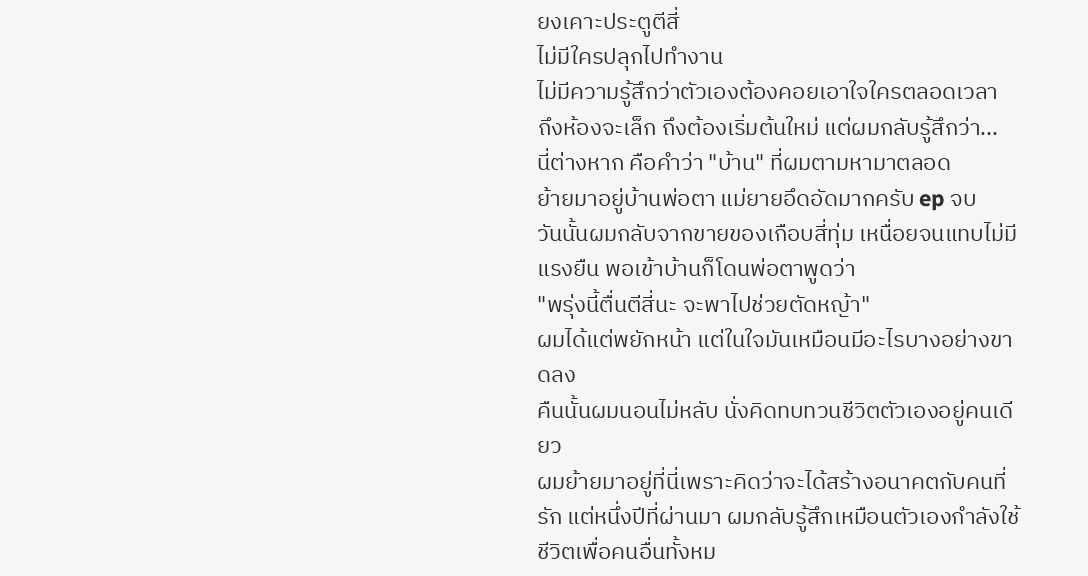ยงเคาะประตูตีสี่
ไม่มีใครปลุกไปทำงาน
ไม่มีความรู้สึกว่าตัวเองต้องคอยเอาใจใครตลอดเวลา
ถึงห้องจะเล็ก ถึงต้องเริ่มต้นใหม่ แต่ผมกลับรู้สึกว่า...
นี่ต่างหาก คือคำว่า "บ้าน" ที่ผมตามหามาตลอด
ย้ายมาอยู่บ้านพ่อตา แม่ยายอึดอัดมากครับ ep จบ
วันนั้นผมกลับจากขายของเกือบสี่ทุ่ม เหนื่อยจนแทบไม่มีแรงยืน พอเข้าบ้านก็โดนพ่อตาพูดว่า
"พรุ่งนี้ตื่นตีสี่นะ จะพาไปช่วยตัดหญ้า"
ผมได้แต่พยักหน้า แต่ในใจมันเหมือนมีอะไรบางอย่างขาดลง
คืนนั้นผมนอนไม่หลับ นั่งคิดทบทวนชีวิตตัวเองอยู่คนเดียว
ผมย้ายมาอยู่ที่นี่เพราะคิดว่าจะได้สร้างอนาคตกับคนที่รัก แต่หนึ่งปีที่ผ่านมา ผมกลับรู้สึกเหมือนตัวเองกำลังใช้ชีวิตเพื่อคนอื่นทั้งหม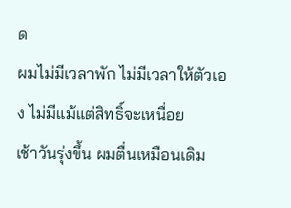ด
ผมไม่มีเวลาพัก ไม่มีเวลาให้ตัวเอง ไม่มีแม้แต่สิทธิ์จะเหนื่อย
เช้าวันรุ่งขึ้น ผมตื่นเหมือนเดิม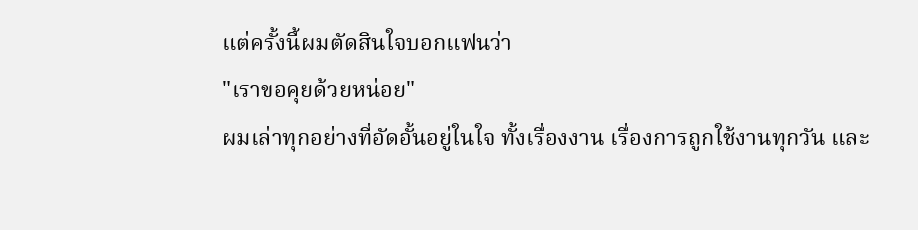แต่ครั้งนี้ผมตัดสินใจบอกแฟนว่า
"เราขอคุยด้วยหน่อย"
ผมเล่าทุกอย่างที่อัดอั้นอยู่ในใจ ทั้งเรื่องงาน เรื่องการถูกใช้งานทุกวัน และ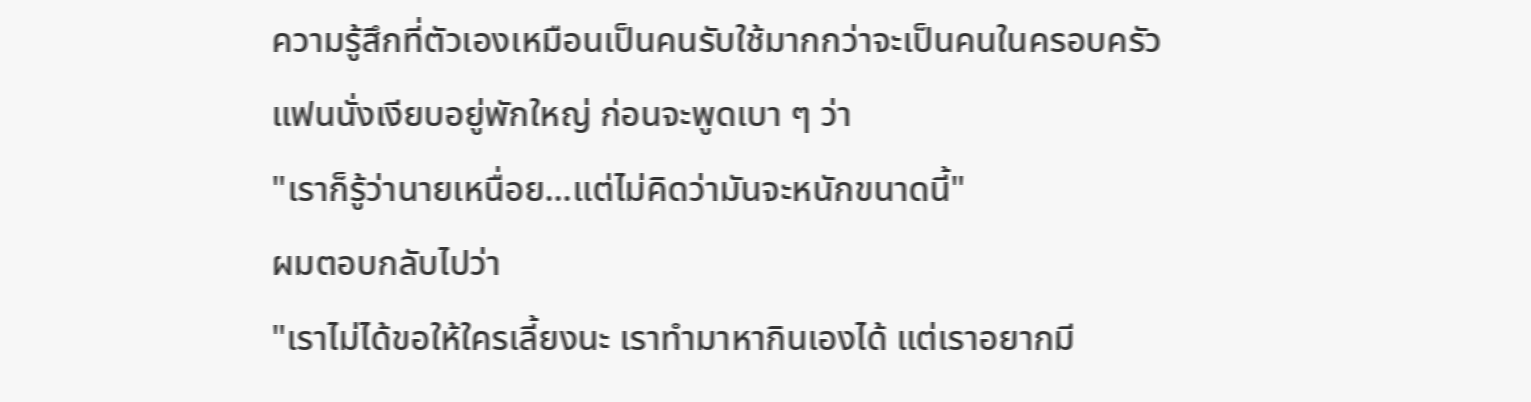ความรู้สึกที่ตัวเองเหมือนเป็นคนรับใช้มากกว่าจะเป็นคนในครอบครัว
แฟนนั่งเงียบอยู่พักใหญ่ ก่อนจะพูดเบา ๆ ว่า
"เราก็รู้ว่านายเหนื่อย...แต่ไม่คิดว่ามันจะหนักขนาดนี้"
ผมตอบกลับไปว่า
"เราไม่ได้ขอให้ใครเลี้ยงนะ เราทำมาหากินเองได้ แต่เราอยากมี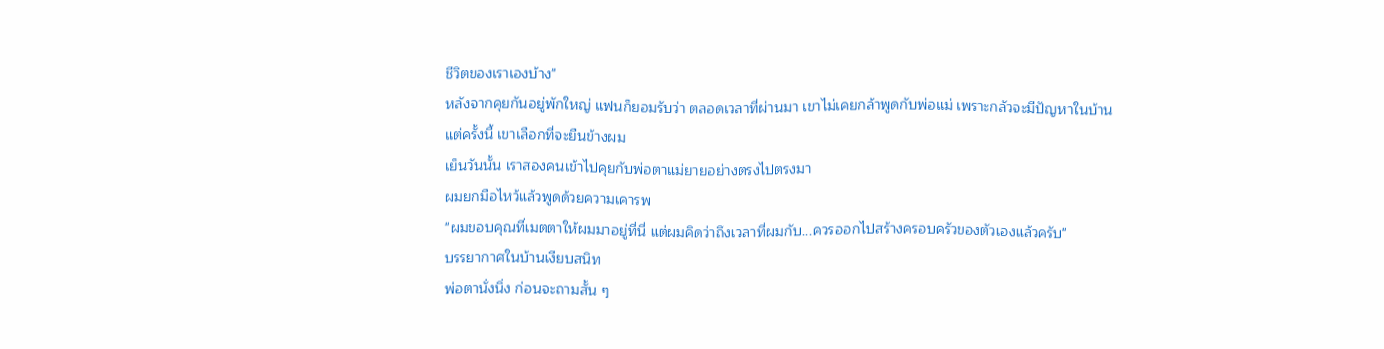ชีวิตของเราเองบ้าง"
หลังจากคุยกันอยู่พักใหญ่ แฟนก็ยอมรับว่า ตลอดเวลาที่ผ่านมา เขาไม่เคยกล้าพูดกับพ่อแม่ เพราะกลัวจะมีปัญหาในบ้าน
แต่ครั้งนี้ เขาเลือกที่จะยืนข้างผม
เย็นวันนั้น เราสองคนเข้าไปคุยกับพ่อตาแม่ยายอย่างตรงไปตรงมา
ผมยกมือไหว้แล้วพูดด้วยความเคารพ
"ผมขอบคุณที่เมตตาให้ผมมาอยู่ที่นี่ แต่ผมคิดว่าถึงเวลาที่ผมกับ...ควรออกไปสร้างครอบครัวของตัวเองแล้วครับ"
บรรยากาศในบ้านเงียบสนิท
พ่อตานั่งนิ่ง ก่อนจะถามสั้น ๆ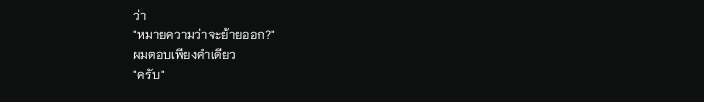ว่า
"หมายความว่าจะย้ายออก?"
ผมตอบเพียงคำเดียว
"ครับ"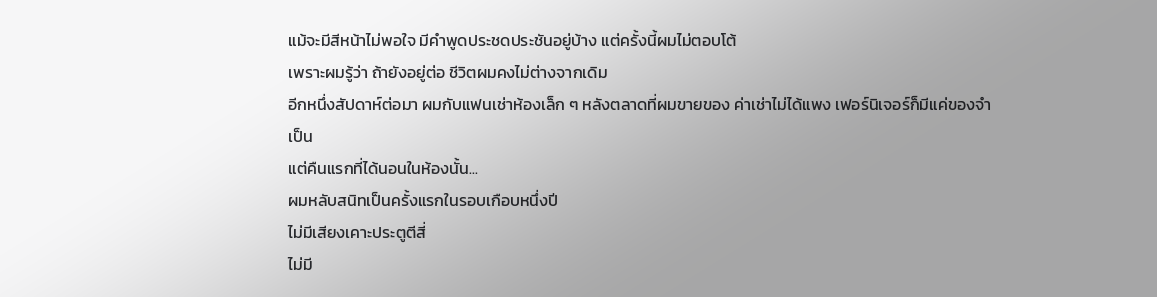แม้จะมีสีหน้าไม่พอใจ มีคำพูดประชดประชันอยู่บ้าง แต่ครั้งนี้ผมไม่ตอบโต้
เพราะผมรู้ว่า ถ้ายังอยู่ต่อ ชีวิตผมคงไม่ต่างจากเดิม
อีกหนึ่งสัปดาห์ต่อมา ผมกับแฟนเช่าห้องเล็ก ๆ หลังตลาดที่ผมขายของ ค่าเช่าไม่ได้แพง เฟอร์นิเจอร์ก็มีแค่ของจำเป็น
แต่คืนแรกที่ได้นอนในห้องนั้น...
ผมหลับสนิทเป็นครั้งแรกในรอบเกือบหนึ่งปี
ไม่มีเสียงเคาะประตูตีสี่
ไม่มี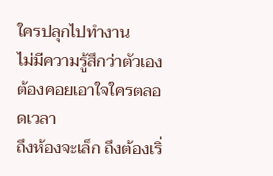ใครปลุกไปทำงาน
ไม่มีความรู้สึกว่าตัวเองต้องคอยเอาใจใครตลอดเวลา
ถึงห้องจะเล็ก ถึงต้องเริ่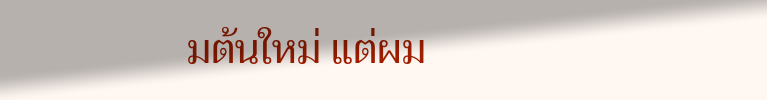มต้นใหม่ แต่ผม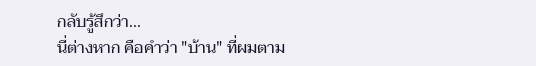กลับรู้สึกว่า...
นี่ต่างหาก คือคำว่า "บ้าน" ที่ผมตาม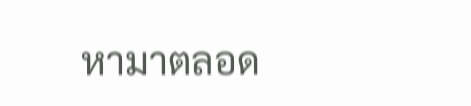หามาตลอด